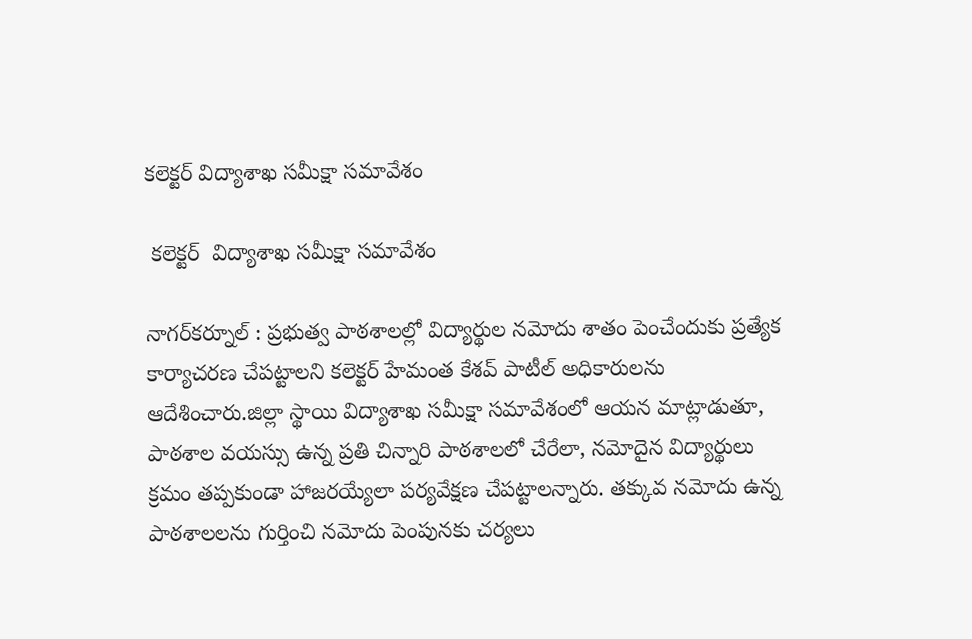కలెక్టర్ విద్యాశాఖ సమీక్షా సమావేశం

 కలెక్టర్  విద్యాశాఖ సమీక్షా సమావేశం

నాగర్‌కర్నూల్ : ప్రభుత్వ పాఠశాలల్లో విద్యార్థుల నమోదు శాతం పెంచేందుకు ప్రత్యేక కార్యాచరణ చేపట్టాలని కలెక్టర్ హేమంత కేశవ్ పాటీల్ అధికారులను ఆదేశించారు.జిల్లా స్థాయి విద్యాశాఖ సమీక్షా సమావేశంలో ఆయన మాట్లాడుతూ, పాఠశాల వయస్సు ఉన్న ప్రతి చిన్నారి పాఠశాలలో చేరేలా, నమోదైన విద్యార్థులు క్రమం తప్పకుండా హాజరయ్యేలా పర్యవేక్షణ చేపట్టాలన్నారు. తక్కువ నమోదు ఉన్న పాఠశాలలను గుర్తించి నమోదు పెంపునకు చర్యలు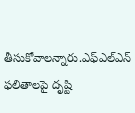తీసుకోవాలన్నారు.ఎఫ్‌ఎల్‌ఎన్‌ ఫలితాలపై దృష్టి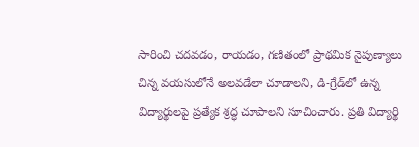సారించి చదవడం, రాయడం, గణితంలో ప్రాథమిక నైపుణ్యాలు చిన్న వయసులోనే అలవడేలా చూడాలని, డి-గ్రేడ్‌లో ఉన్న విద్యార్థులపై ప్రత్యేక శ్రద్ధ చూపాలని సూచించారు. ప్రతి విద్యార్థి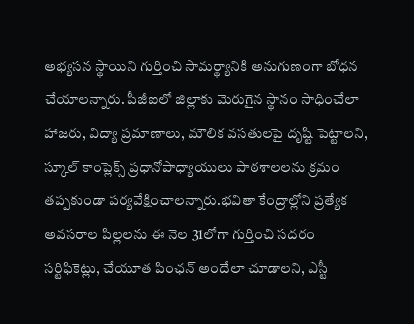అభ్యసన స్థాయిని గుర్తించి సామర్థ్యానికి అనుగుణంగా బోధన చేయాలన్నారు. పీజీఐలో జిల్లాకు మెరుగైన స్థానం సాధించేలా హాజరు, విద్యా ప్రమాణాలు, మౌలిక వసతులపై దృష్టి పెట్టాలని, స్కూల్ కాంప్లెక్స్ ప్రధానోపాధ్యాయులు పాఠశాలలను క్రమం తప్పకుండా పర్యవేక్షించాలన్నారు.భవితా కేంద్రాల్లోని ప్రత్యేక అవసరాల పిల్లలను ఈ నెల 31లోగా గుర్తించి సదరం సర్టిఫికెట్లు, చేయూత పింఛన్ అందేలా చూడాలని, ఎస్టీ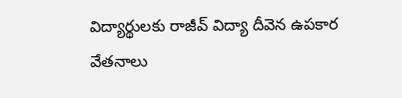విద్యార్థులకు రాజీవ్ విద్యా దీవెన ఉపకార వేతనాలు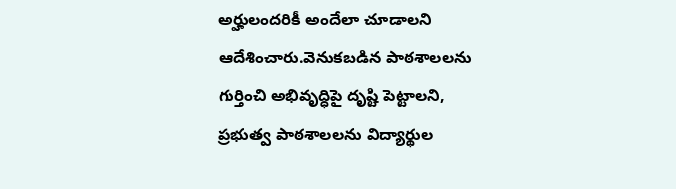అర్హులందరికీ అందేలా చూడాలని ఆదేశించారు.వెనుకబడిన పాఠశాలలను గుర్తించి అభివృద్ధిపై దృష్టి పెట్టాలని, ప్రభుత్వ పాఠశాలలను విద్యార్థుల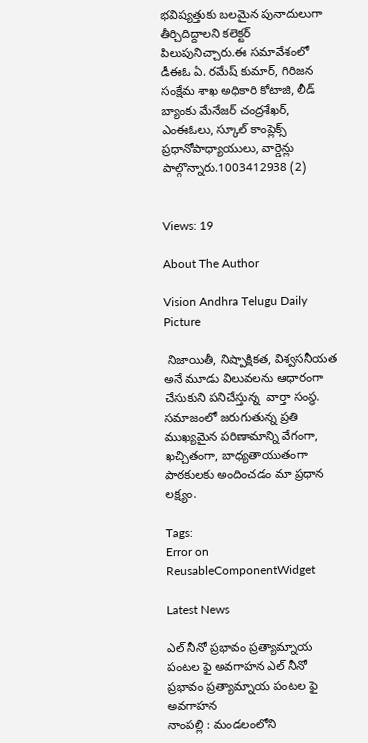భవిష్యత్తుకు బలమైన పునాదులుగా తీర్చిదిద్దాలని కలెక్టర్ పిలుపునిచ్చారు.ఈ సమావేశంలో డీఈఓ ఏ. రమేష్ కుమార్, గిరిజన సంక్షేమ శాఖ అధికారి కోటాజి, లీడ్ బ్యాంకు మేనేజర్ చంద్రశేఖర్, ఎంఈఓలు, స్కూల్ కాంప్లెక్స్ ప్రధానోపాధ్యాయులు, వార్డెన్లు పాల్గొన్నారు.1003412938 (2)


Views: 19

About The Author

Vision Andhra Telugu Daily Picture

 నిజాయితీ, నిష్పాక్షికత, విశ్వసనీయత అనే మూడు విలువలను ఆధారంగా చేసుకుని పనిచేస్తున్న  వార్తా సంస్థ. సమాజంలో జరుగుతున్న ప్రతి ముఖ్యమైన పరిణామాన్ని వేగంగా, ఖచ్చితంగా, బాధ్యతాయుతంగా పాఠకులకు అందించడం మా ప్రధాన లక్ష్యం.

Tags:
Error on ReusableComponentWidget

Latest News

ఎల్ నీనో ప్రభావం ప్రత్యామ్నాయ పంటల ఫై అవగాహన ఎల్ నీనో ప్రభావం ప్రత్యామ్నాయ పంటల ఫై అవగాహన
నాంపల్లి : మండలంలోని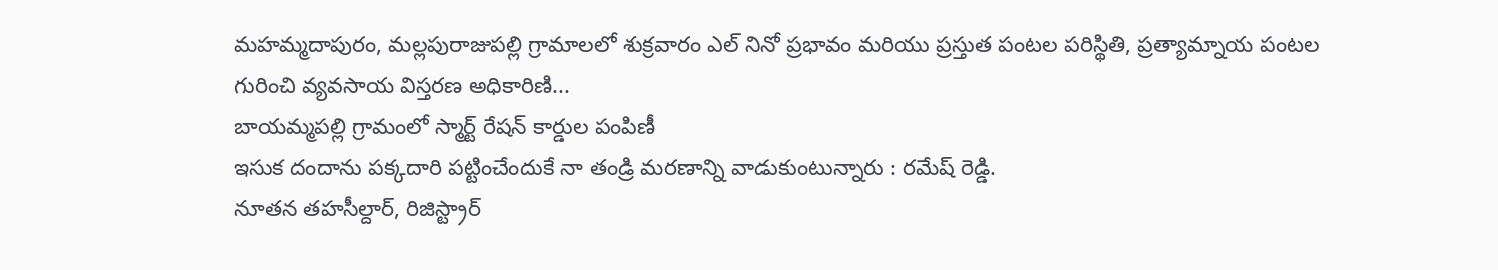మహమ్మదాపురం, మల్లపురాజుపల్లి గ్రామాలలో శుక్రవారం ఎల్ నినో ప్రభావం మరియు ప్రస్తుత పంటల పరిస్థితి, ప్రత్యామ్నాయ పంటల గురించి వ్యవసాయ విస్తరణ అధికారిణి...
బాయమ్మపల్లి గ్రామంలో స్మార్ట్ రేషన్ కార్డుల పంపిణీ
ఇసుక దందాను పక్కదారి పట్టించేందుకే నా తండ్రి మరణాన్ని వాడుకుంటున్నారు : రమేష్ రెడ్డి.
నూతన తహసీల్దార్, రిజిస్ట్రార్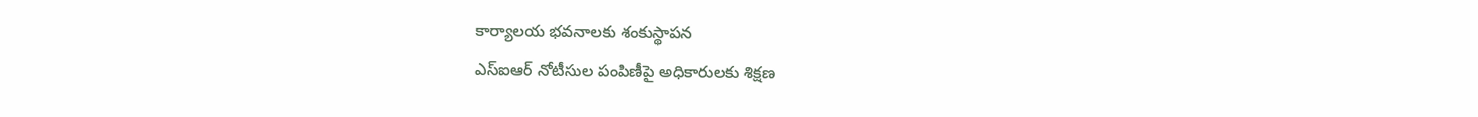కార్యాలయ భవనాలకు శంకుస్థాపన
ఎస్‌ఐఆర్‌ నోటీసుల పంపిణీపై అధికారులకు శిక్షణ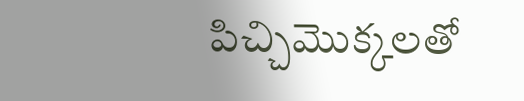పిచ్చిమొక్కలతో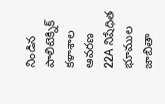నిండిన పాలిటెక్నిక్ కళాశాల ఆవరణ
22A నిషేధిత భూముల జాబితా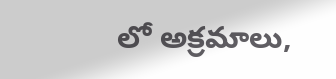లో అక్రమాలు,